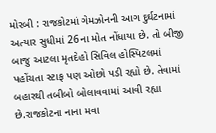મોરબી : રાજકોટમાં ગેમઝોનની આગ દુર્ઘટનામાં અત્યાર સુધીમાં 26ના મોત નોંધાયા છે. તો બીજી બાજુ આટલા મૃતદેહો સિવિલ હોસ્પિટલમાં પહોંચતા સ્ટાફ પણ ઓછો પડી રહ્યો છે. તેવામાં બહારથી તબીબો બોલાવવામાં આવી રહ્યા છે.રાજકોટના નાના મવા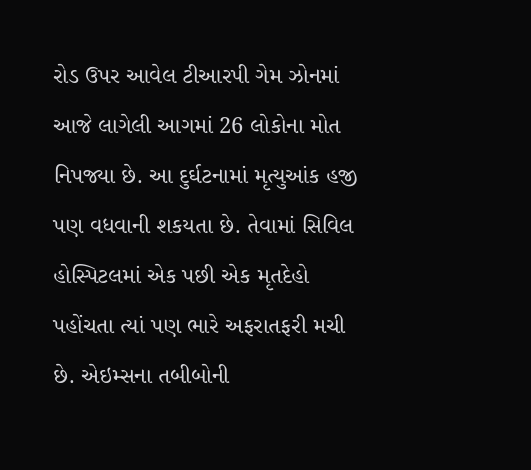રોડ ઉપર આવેલ ટીઆરપી ગેમ ઝોનમાં આજે લાગેલી આગમાં 26 લોકોના મોત નિપજ્યા છે. આ દુર્ઘટનામાં મૃત્યુઆંક હજી પણ વધવાની શકયતા છે. તેવામાં સિવિલ હોસ્પિટલમાં એક પછી એક મૃતદેહો પહોંચતા ત્યાં પણ ભારે અફરાતફરી મચી છે. એઇમ્સના તબીબોની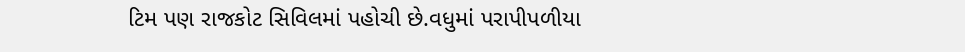ટિમ પણ રાજકોટ સિવિલમાં પહોચી છે.વધુમાં પરાપીપળીયા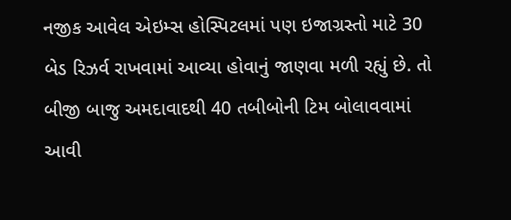નજીક આવેલ એઇમ્સ હોસ્પિટલમાં પણ ઇજાગ્રસ્તો માટે 30 બેડ રિઝર્વ રાખવામાં આવ્યા હોવાનું જાણવા મળી રહ્યું છે. તો બીજી બાજુ અમદાવાદથી 40 તબીબોની ટિમ બોલાવવામાં આવી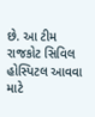છે. આ ટીમ રાજકોટ સિવિલ હોસ્પિટલ આવવા માટે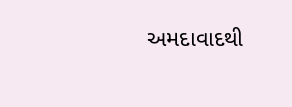અમદાવાદથી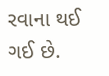રવાના થઈ ગઈ છે.